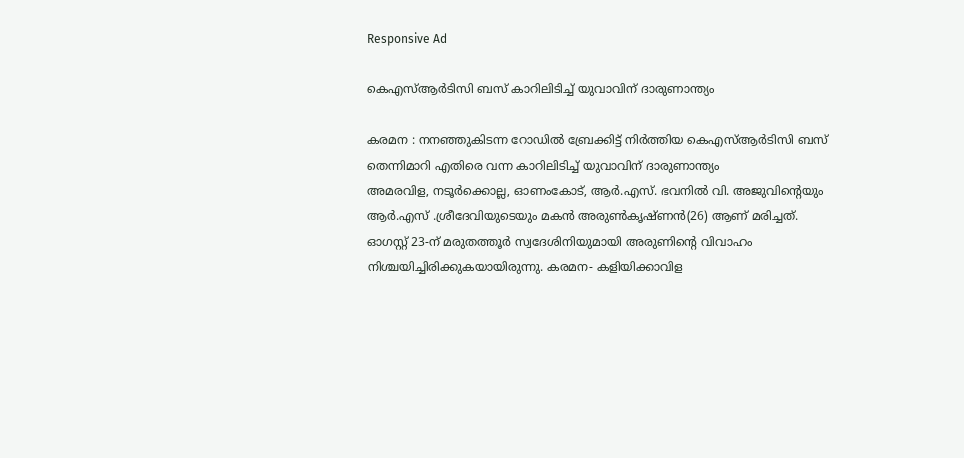Responsive Ad

കെഎസ്‌ആർടിസി ബസ് കാറിലിടിച്ച്‌ യുവാവിന് ദാരുണാന്ത്യം

കരമന : നനഞ്ഞുകിടന്ന റോഡില്‍ ബ്രേക്കിട്ട് നിർത്തിയ കെഎസ്‌ആർടിസി ബസ് തെന്നിമാറി എതിരെ വന്ന കാറിലിടിച്ച്‌ യുവാവിന് ദാരുണാന്ത്യം
അമരവിള, നടൂർക്കൊല്ല, ഓണംകോട്, ആർ.എസ്. ഭവനില്‍ വി. അജുവിന്റെയും ആർ.എസ് .ശ്രീദേവിയുടെയും മകൻ അരുണ്‍കൃഷ്ണൻ(26) ആണ് മരിച്ചത്. ഓഗസ്റ്റ് 23-ന് മരുതത്തൂർ സ്വദേശിനിയുമായി അരുണിന്റെ വിവാഹം നിശ്ചയിച്ചിരിക്കുകയായിരുന്നു. കരമന- കളിയിക്കാവിള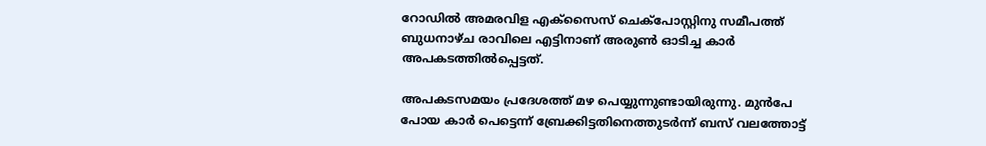റോഡില്‍ അമരവിള എക്‌സൈസ് ചെക്പോസ്റ്റിനു സമീപത്ത് ബുധനാഴ്ച രാവിലെ എട്ടിനാണ് അരുണ്‍ ഓടിച്ച കാർ അപകടത്തില്‍പ്പെട്ടത്.

അപകടസമയം പ്രദേശത്ത് മഴ പെയ്യുന്നുണ്ടായിരുന്നു. മുൻപേ പോയ കാർ പെട്ടെന്ന് ബ്രേക്കിട്ടതിനെത്തുടർന്ന് ബസ് വലത്തോട്ട്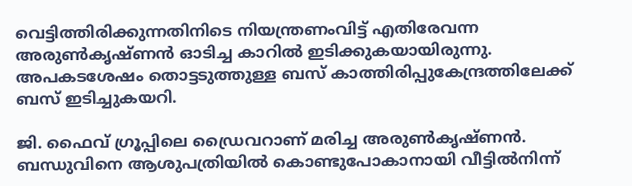വെട്ടിത്തിരിക്കുന്നതിനിടെ നിയന്ത്രണംവിട്ട് എതിരേവന്ന അരുണ്‍കൃഷ്ണൻ ഓടിച്ച കാറില്‍ ഇടിക്കുകയായിരുന്നു. അപകടശേഷം തൊട്ടടുത്തുള്ള ബസ് കാത്തിരിപ്പുകേന്ദ്രത്തിലേക്ക്‌ ബസ് ഇടിച്ചുകയറി.

ജി. ഫൈവ് ഗ്രൂപ്പിലെ ഡ്രൈവറാണ് മരിച്ച അരുണ്‍കൃഷ്ണൻ. ബന്ധുവിനെ ആശുപത്രിയില്‍ കൊണ്ടുപോകാനായി വീട്ടില്‍നിന്ന്‌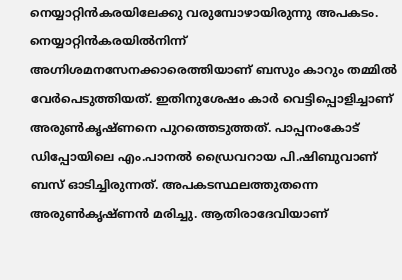നെയ്യാറ്റിൻകരയിലേക്കു വരുമ്പോഴായിരുന്നു അപകടം. നെയ്യാറ്റിൻകരയില്‍നിന്ന്‌ അഗ്നിശമനസേനക്കാരെത്തിയാണ് ബസും കാറും തമ്മില്‍ വേർപെടുത്തിയത്. ഇതിനുശേഷം കാർ വെട്ടിപ്പൊളിച്ചാണ് അരുണ്‍കൃഷ്ണനെ പുറത്തെടുത്തത്. പാപ്പനംകോട് ഡിപ്പോയിലെ എം.പാനല്‍ ഡ്രൈവറായ പി.ഷിബുവാണ് ബസ് ഓടിച്ചിരുന്നത്. അപകടസ്ഥലത്തുതന്നെ അരുണ്‍കൃഷ്ണൻ മരിച്ചു. ആതിരാദേവിയാണ്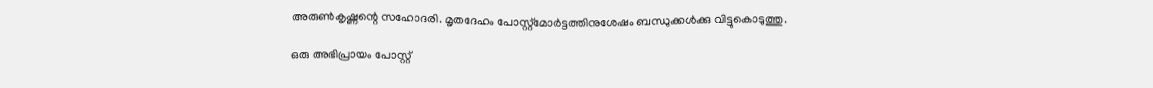അരുണ്‍കൃഷ്ണന്റെ സഹോദരി. മൃതദേഹം പോസ്റ്റ്‌മോർട്ടത്തിനുശേഷം ബന്ധുക്കള്‍ക്കു വിട്ടുകൊടുത്തു.

ഒരു അഭിപ്രായം പോസ്റ്റ്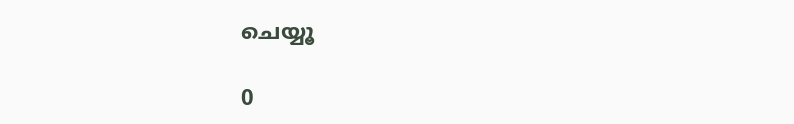ചെയ്യൂ

0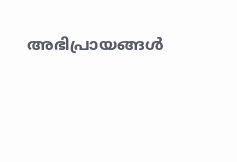അഭിപ്രായങ്ങള്‍